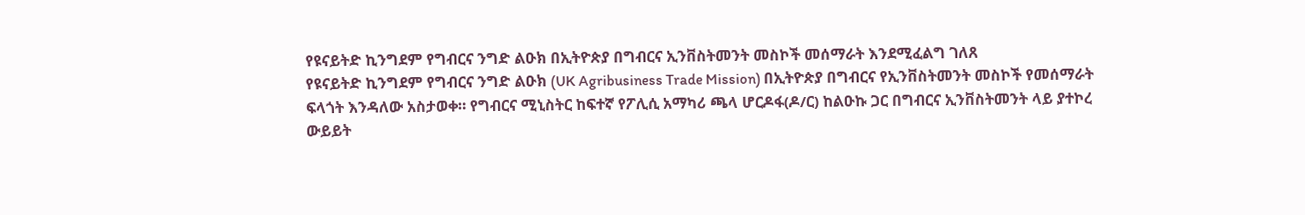የዩናይትድ ኪንግደም የግብርና ንግድ ልዑክ በኢትዮጵያ በግብርና ኢንቨስትመንት መስኮች መሰማራት እንደሚፈልግ ገለጸ
የዩናይትድ ኪንግደም የግብርና ንግድ ልዑክ (UK Agribusiness Trade Mission) በኢትዮጵያ በግብርና የኢንቨስትመንት መስኮች የመሰማራት ፍላጎት እንዳለው አስታወቀ። የግብርና ሚኒስትር ከፍተኛ የፖሊሲ አማካሪ ጫላ ሆርዶፋ(ዶ/ር) ከልዑኩ ጋር በግብርና ኢንቨስትመንት ላይ ያተኮረ ውይይት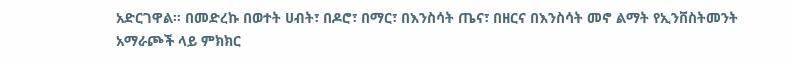አድርገዋል። በመድረኩ በወተት ሀብት፣ በዶሮ፣ በማር፣ በእንስሳት ጤና፣ በዘርና በእንስሳት መኖ ልማት የኢንቨስትመንት አማራጮች ላይ ምክክር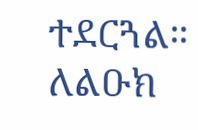ተደርጓል። ለልዑክ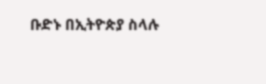ቡድኑ በኢትዮጵያ ስላሉ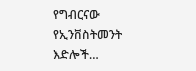የግብርናው የኢንቨስትመንት እድሎች…